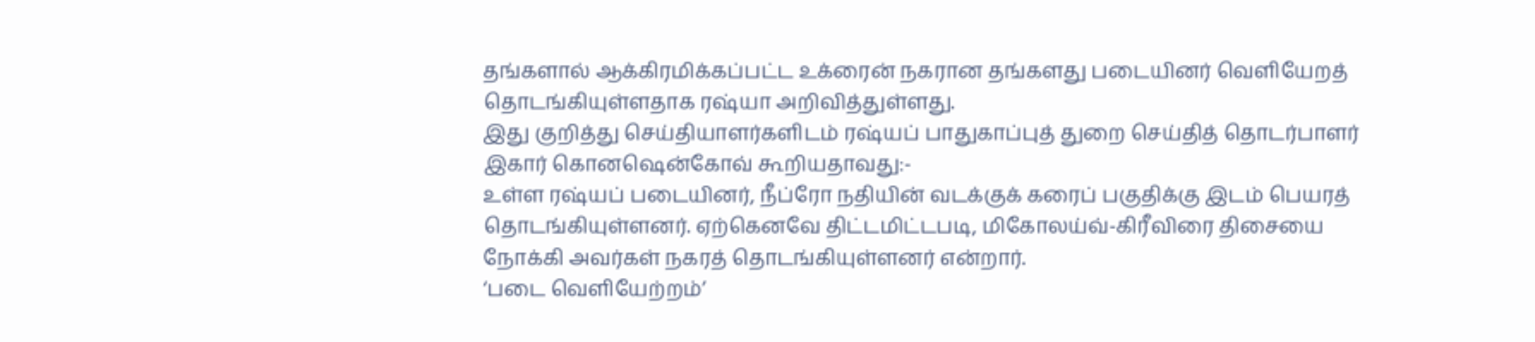தங்களால் ஆக்கிரமிக்கப்பட்ட உக்ரைன் நகரான தங்களது படையினர் வெளியேறத் தொடங்கியுள்ளதாக ரஷ்யா அறிவித்துள்ளது.
இது குறித்து செய்தியாளர்களிடம் ரஷ்யப் பாதுகாப்புத் துறை செய்தித் தொடர்பாளர் இகார் கொனஷென்கோவ் கூறியதாவது:-
உள்ள ரஷ்யப் படையினர், நீப்ரோ நதியின் வடக்குக் கரைப் பகுதிக்கு இடம் பெயரத் தொடங்கியுள்ளனர். ஏற்கெனவே திட்டமிட்டபடி, மிகோலய்வ்-கிரீவிரை திசையை நோக்கி அவர்கள் நகரத் தொடங்கியுள்ளனர் என்றார்.
‘படை வெளியேற்றம்’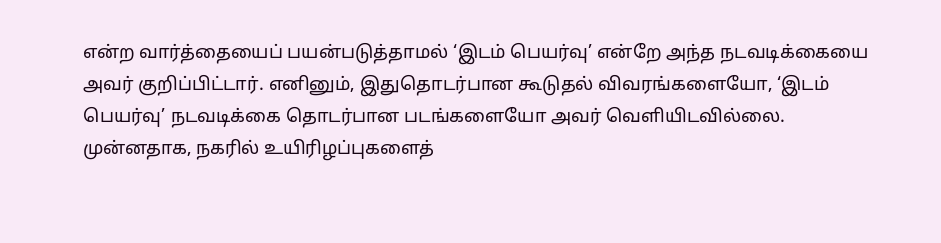என்ற வார்த்தையைப் பயன்படுத்தாமல் ‘இடம் பெயர்வு’ என்றே அந்த நடவடிக்கையை அவர் குறிப்பிட்டார். எனினும், இதுதொடர்பான கூடுதல் விவரங்களையோ, ‘இடம் பெயர்வு’ நடவடிக்கை தொடர்பான படங்களையோ அவர் வெளியிடவில்லை.
முன்னதாக, நகரில் உயிரிழப்புகளைத்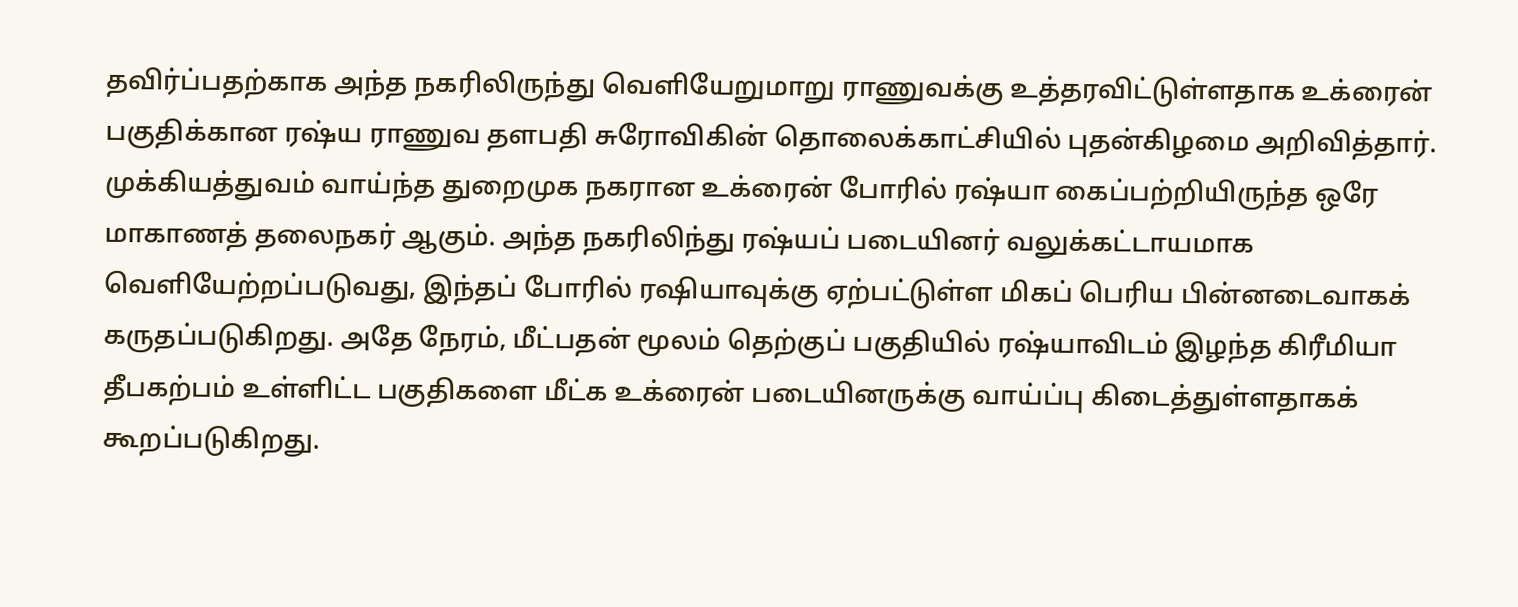தவிர்ப்பதற்காக அந்த நகரிலிருந்து வெளியேறுமாறு ராணுவக்கு உத்தரவிட்டுள்ளதாக உக்ரைன் பகுதிக்கான ரஷ்ய ராணுவ தளபதி சுரோவிகின் தொலைக்காட்சியில் புதன்கிழமை அறிவித்தார்.
முக்கியத்துவம் வாய்ந்த துறைமுக நகரான உக்ரைன் போரில் ரஷ்யா கைப்பற்றியிருந்த ஒரே மாகாணத் தலைநகர் ஆகும். அந்த நகரிலிந்து ரஷ்யப் படையினர் வலுக்கட்டாயமாக வெளியேற்றப்படுவது, இந்தப் போரில் ரஷியாவுக்கு ஏற்பட்டுள்ள மிகப் பெரிய பின்னடைவாகக் கருதப்படுகிறது. அதே நேரம், மீட்பதன் மூலம் தெற்குப் பகுதியில் ரஷ்யாவிடம் இழந்த கிரீமியா தீபகற்பம் உள்ளிட்ட பகுதிகளை மீட்க உக்ரைன் படையினருக்கு வாய்ப்பு கிடைத்துள்ளதாகக் கூறப்படுகிறது.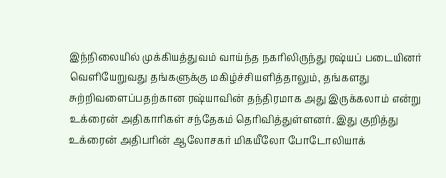இந்நிலையில் முக்கியத்துவம் வாய்ந்த நகரிலிருந்து ரஷ்யப் படையினர் வெளியேறுவது தங்களுக்கு மகிழ்ச்சியளித்தாலும், தங்களது சுற்றிவளைப்பதற்கான ரஷ்யாவின் தந்திரமாக அது இருக்கலாம் என்று உக்ரைன் அதிகாரிகள் சந்தேகம் தெரிவித்துள்ளனர். இது குறித்து உக்ரைன் அதிபரின் ஆலோசகர் மிகயீலோ போடோலியாக்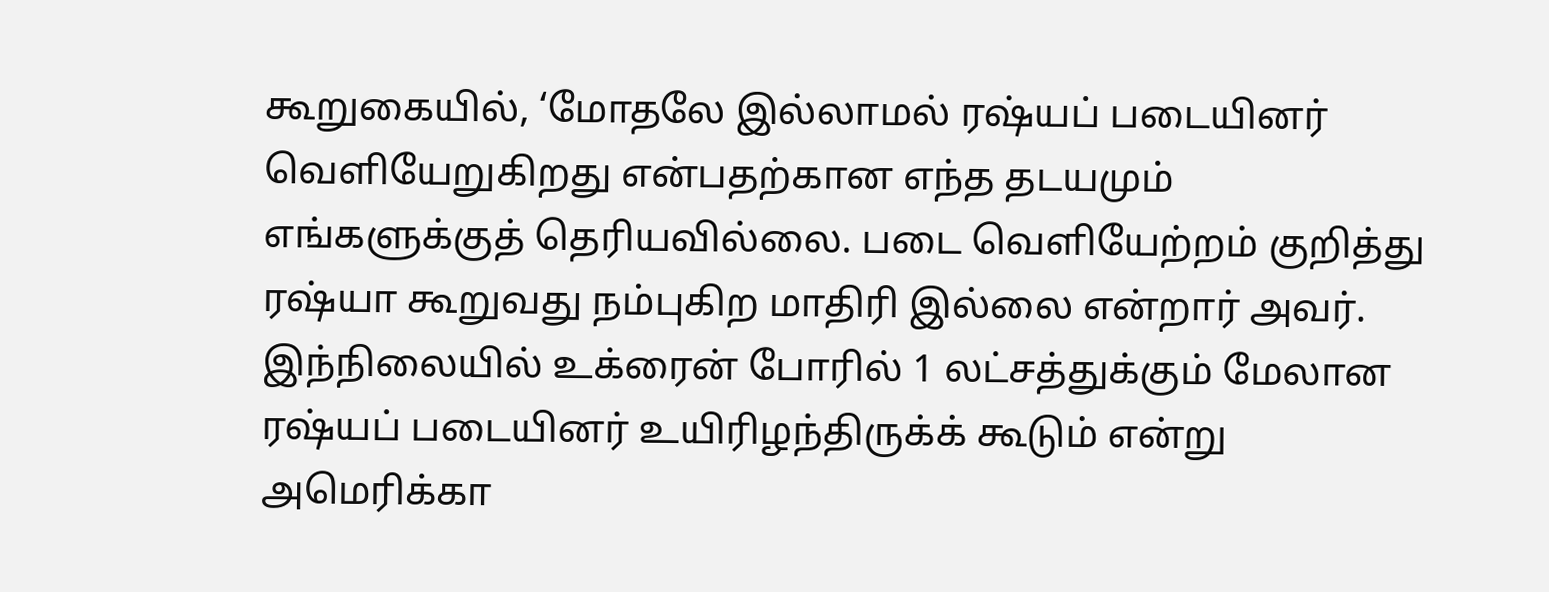கூறுகையில், ‘மோதலே இல்லாமல் ரஷ்யப் படையினர் வெளியேறுகிறது என்பதற்கான எந்த தடயமும் எங்களுக்குத் தெரியவில்லை. படை வெளியேற்றம் குறித்து ரஷ்யா கூறுவது நம்புகிற மாதிரி இல்லை என்றார் அவர்.
இந்நிலையில் உக்ரைன் போரில் 1 லட்சத்துக்கும் மேலான ரஷ்யப் படையினர் உயிரிழந்திருக்க் கூடும் என்று அமெரிக்கா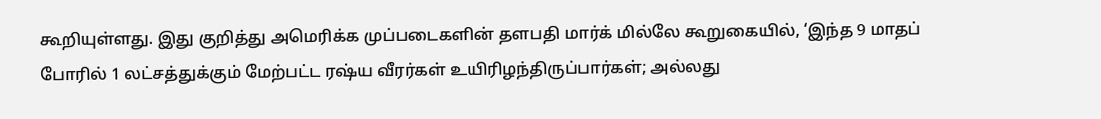கூறியுள்ளது. இது குறித்து அமெரிக்க முப்படைகளின் தளபதி மார்க் மில்லே கூறுகையில், ‘இந்த 9 மாதப் போரில் 1 லட்சத்துக்கும் மேற்பட்ட ரஷ்ய வீரர்கள் உயிரிழந்திருப்பார்கள்; அல்லது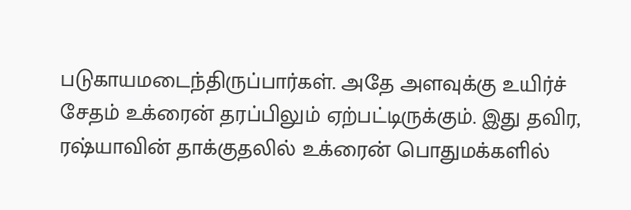படுகாயமடைந்திருப்பார்கள். அதே அளவுக்கு உயிர்ச் சேதம் உக்ரைன் தரப்பிலும் ஏற்பட்டிருக்கும். இது தவிர, ரஷ்யாவின் தாக்குதலில் உக்ரைன் பொதுமக்களில்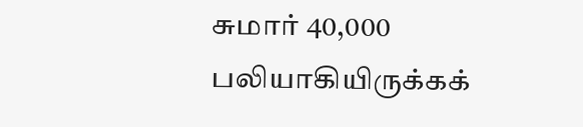சுமார் 40,000 பலியாகியிருக்கக்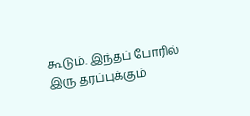கூடும். இந்தப் போரில் இரு தரப்புக்கும்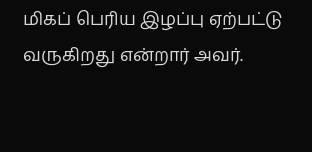மிகப் பெரிய இழப்பு ஏற்பட்டு வருகிறது என்றார் அவர்.